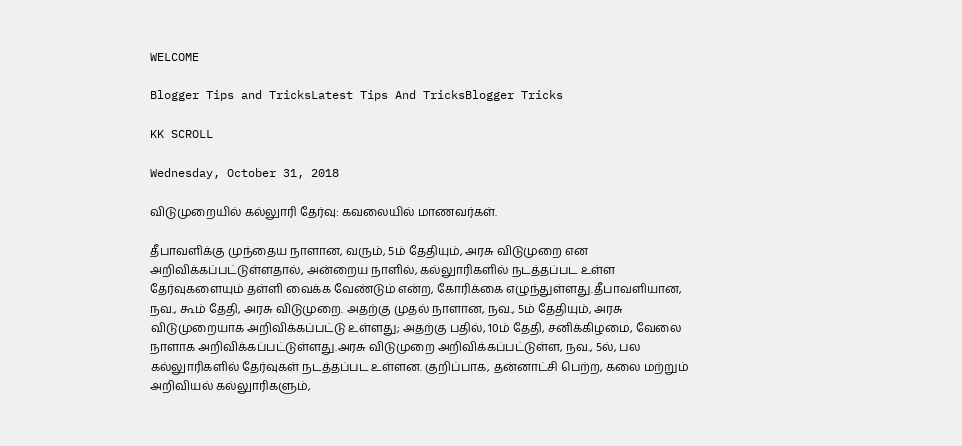WELCOME

Blogger Tips and TricksLatest Tips And TricksBlogger Tricks

KK SCROLL

Wednesday, October 31, 2018

விடுமுறையில் கல்லுாரி தேர்வு: கவலையில் மாணவர்கள்.

தீபாவளிக்கு முந்தைய நாளான, வரும், 5ம் தேதியும், அரசு விடுமுறை என அறிவிக்கப்பட்டுள்ளதால், அன்றைய நாளில், கல்லுாரிகளில் நடத்தப்பட உள்ள தேர்வுகளையும் தள்ளி வைக்க வேண்டும் என்ற, கோரிக்கை எழுந்துள்ளது.தீபாவளியான, நவ., ௬ம் தேதி, அரசு விடுமுறை. அதற்கு முதல் நாளான, நவ., 5ம் தேதியும், அரசு விடுமுறையாக அறிவிக்கப்பட்டு உள்ளது; அதற்கு பதில், 10ம் தேதி, சனிக்கிழமை, வேலை நாளாக அறிவிக்கப்பட்டுள்ளது.அரசு விடுமுறை அறிவிக்கப்பட்டுள்ள, நவ., 5ல், பல கல்லுாரிகளில் தேர்வுகள் நடத்தப்பட உள்ளன. குறிப்பாக, தன்னாட்சி பெற்ற, கலை மற்றும் அறிவியல் கல்லுாரிகளும்,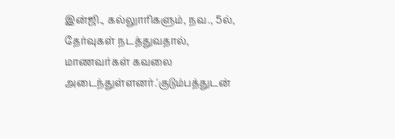இன்ஜி., கல்லுாரிகளும், நவ., 5ல், தேர்வுகள் நடத்துவதால், மாணவர்கள் கவலை அடைந்துள்ளனர்.'குடும்பத்துடன்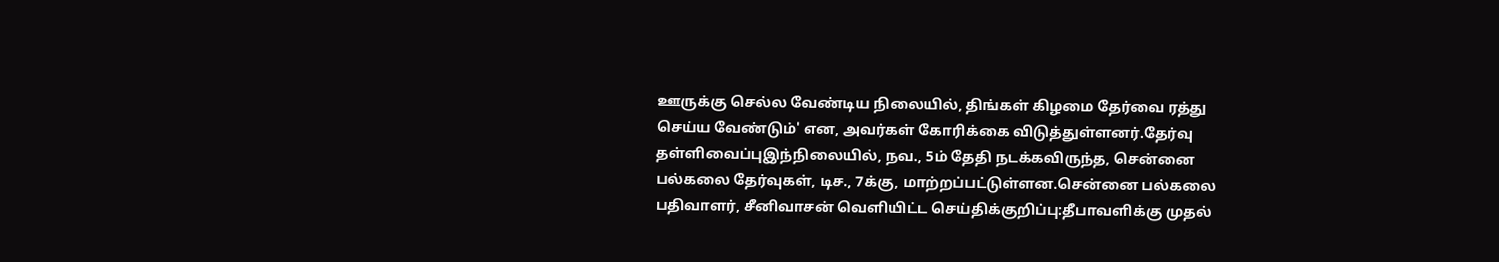ஊருக்கு செல்ல வேண்டிய நிலையில், திங்கள் கிழமை தேர்வை ரத்து செய்ய வேண்டும்' என, அவர்கள் கோரிக்கை விடுத்துள்ளனர்.தேர்வு தள்ளிவைப்புஇந்நிலையில், நவ., 5ம் தேதி நடக்கவிருந்த, சென்னை பல்கலை தேர்வுகள், டிச., 7க்கு, மாற்றப்பட்டுள்ளன.சென்னை பல்கலை பதிவாளர், சீனிவாசன் வெளியிட்ட செய்திக்குறிப்பு:தீபாவளிக்கு முதல்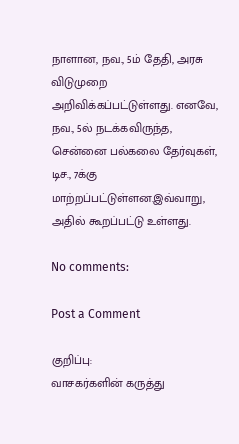நாளான, நவ., 5ம் தேதி, அரசு விடுமுறை அறிவிக்கப்பட்டுள்ளது. எனவே, நவ., 5ல் நடக்கவிருந்த, சென்னை பல்கலை தேர்வுகள், டிச., 7க்கு மாற்றப்பட்டுள்ளன.இவ்வாறு, அதில் கூறப்பட்டு உள்ளது.

No comments:

Post a Comment

குறிப்பு:
வாசகர்களின் கருத்து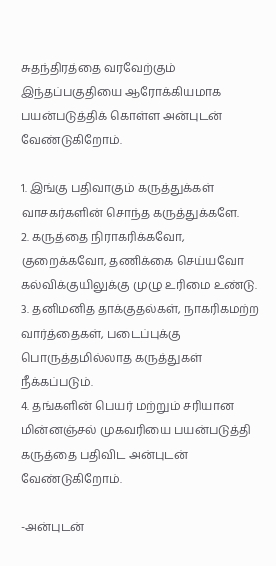சுதந்திரத்தை வரவேற்கும் இந்தப்பகுதியை ஆரோக்கியமாக பயன்படுத்திக் கொள்ள அன்புடன் வேண்டுகிறோம்.

1. இங்கு பதிவாகும் கருத்துக்கள் வாசகர்களின் சொந்த கருத்துக்களே.
2. கருத்தை நிராகரிக்கவோ, குறைக்கவோ, தணிக்கை செய்யவோ கல்விக்குயிலுக்கு முழு உரிமை உண்டு.
3. தனிமனித தாக்குதல்கள், நாகரிகமற்ற வார்த்தைகள், படைப்புக்கு பொருத்தமில்லாத கருத்துகள் நீக்கப்படும்.
4. தங்களின் பெயர் மற்றும் சரியான மின்னஞ்சல் முகவரியை பயன்படுத்தி கருத்தை பதிவிட அன்புடன் வேண்டுகிறோம்.

-அன்புடன்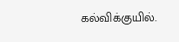கல்விக்குயில்.